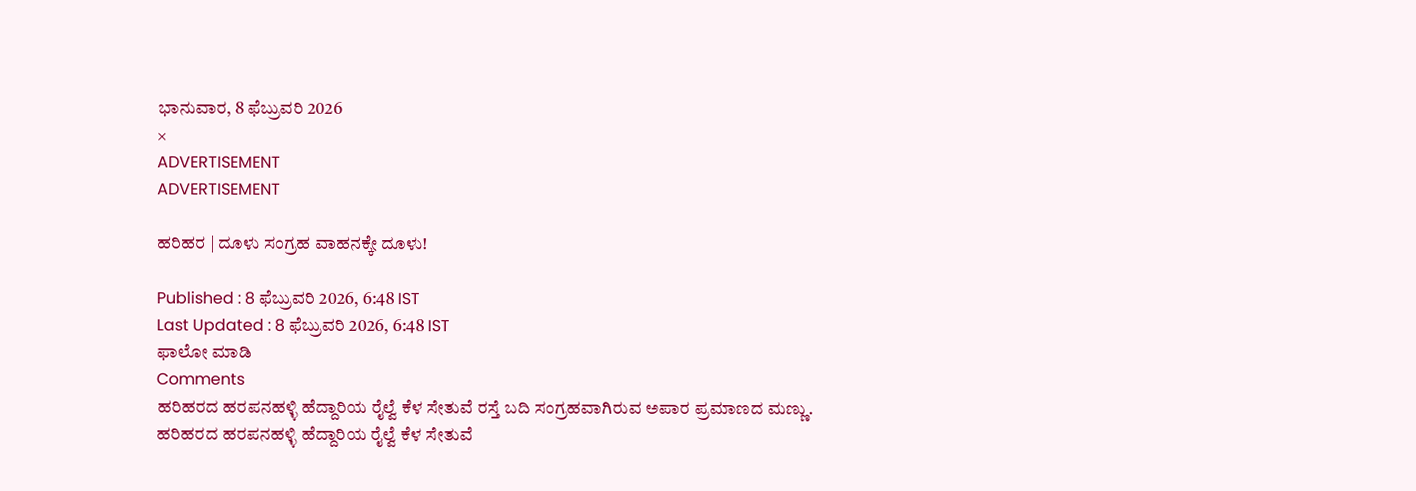ಭಾನುವಾರ, 8 ಫೆಬ್ರುವರಿ 2026
×
ADVERTISEMENT
ADVERTISEMENT

ಹರಿಹರ | ದೂಳು ಸಂಗ್ರಹ ವಾಹನಕ್ಕೇ ದೂಳು!

Published : 8 ಫೆಬ್ರುವರಿ 2026, 6:48 IST
Last Updated : 8 ಫೆಬ್ರುವರಿ 2026, 6:48 IST
ಫಾಲೋ ಮಾಡಿ
Comments
ಹರಿಹರದ ಹರಪನಹಳ್ಳಿ ಹೆದ್ದಾರಿಯ ರೈಲ್ವೆ ಕೆಳ ಸೇತುವೆ ರಸ್ತೆ ಬದಿ ಸಂಗ್ರಹವಾಗಿರುವ ಅಪಾರ ಪ್ರಮಾಣದ ಮಣ್ಣು.
ಹರಿಹರದ ಹರಪನಹಳ್ಳಿ ಹೆದ್ದಾರಿಯ ರೈಲ್ವೆ ಕೆಳ ಸೇತುವೆ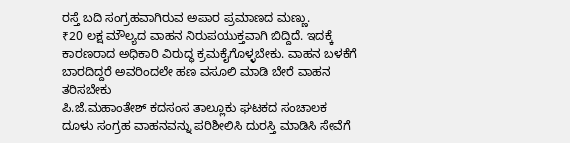ರಸ್ತೆ ಬದಿ ಸಂಗ್ರಹವಾಗಿರುವ ಅಪಾರ ಪ್ರಮಾಣದ ಮಣ್ಣು.
₹20 ಲಕ್ಷ ಮೌಲ್ಯದ ವಾಹನ ನಿರುಪಯುಕ್ತವಾಗಿ ಬಿದ್ದಿದೆ. ಇದಕ್ಕೆ ಕಾರಣರಾದ ಅಧಿಕಾರಿ ವಿರುದ್ಧ ಕ್ರಮಕೈಗೊಳ್ಳಬೇಕು. ವಾಹನ ಬಳಕೆಗೆ ಬಾರದಿದ್ದರೆ ಅವರಿಂದಲೇ ಹಣ ವಸೂಲಿ ಮಾಡಿ ಬೇರೆ ವಾಹನ ತರಿಸಬೇಕು
ಪಿ.ಜೆ.ಮಹಾಂತೇಶ್ ಕದಸಂಸ ತಾಲ್ಲೂಕು ಘಟಕದ ಸಂಚಾಲಕ
ದೂಳು ಸಂಗ್ರಹ ವಾಹನವನ್ನು ಪರಿಶೀಲಿಸಿ ದುರಸ್ತಿ ಮಾಡಿಸಿ ಸೇವೆಗೆ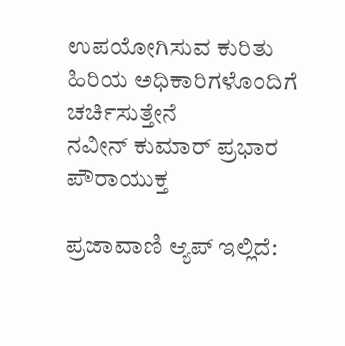ಉಪಯೋಗಿಸುವ ಕುರಿತು ಹಿರಿಯ ಅಧಿಕಾರಿಗಳೊಂದಿಗೆ ಚರ್ಚಿಸುತ್ತೇನೆ
ನವೀನ್ ಕುಮಾರ್ ಪ್ರಭಾರ ಪೌರಾಯುಕ್ತ

ಪ್ರಜಾವಾಣಿ ಆ್ಯಪ್ ಇಲ್ಲಿದೆ: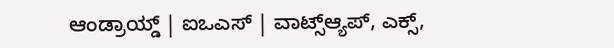ಆಂಡ್ರಾಯ್ಡ್ | ಐಒಎಸ್ | ವಾಟ್ಸ್ಆ್ಯಪ್, ಎಕ್ಸ್,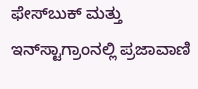ಫೇಸ್‌ಬುಕ್ ಮತ್ತು ಇನ್‌ಸ್ಟಾಗ್ರಾಂನಲ್ಲಿ ಪ್ರಜಾವಾಣಿ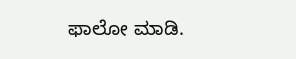ಫಾಲೋ ಮಾಡಿ.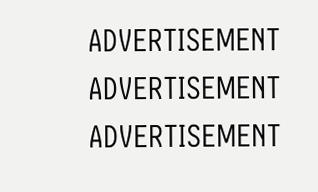ADVERTISEMENT
ADVERTISEMENT
ADVERTISEMENT